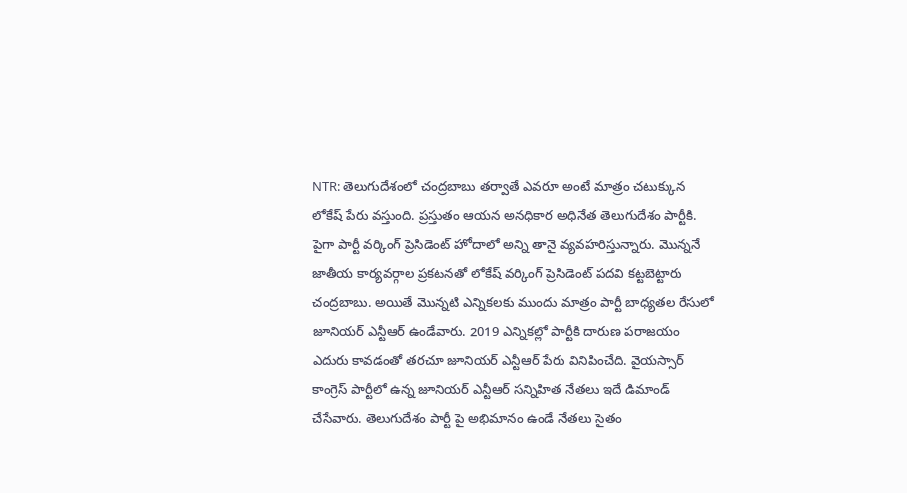NTR: తెలుగుదేశంలో చంద్రబాబు తర్వాతే ఎవరూ అంటే మాత్రం చటుక్కున లోకేష్ పేరు వస్తుంది. ప్రస్తుతం ఆయన అనధికార అధినేత తెలుగుదేశం పార్టీకి. పైగా పార్టీ వర్కింగ్ ప్రెసిడెంట్ హోదాలో అన్ని తానై వ్యవహరిస్తున్నారు. మొన్ననే జాతీయ కార్యవర్గాల ప్రకటనతో లోకేష్ వర్కింగ్ ప్రెసిడెంట్ పదవి కట్టబెట్టారు చంద్రబాబు. అయితే మొన్నటి ఎన్నికలకు ముందు మాత్రం పార్టీ బాధ్యతల రేసులో జూనియర్ ఎన్టీఆర్ ఉండేవారు. 2019 ఎన్నికల్లో పార్టీకి దారుణ పరాజయం ఎదురు కావడంతో తరచూ జూనియర్ ఎన్టీఆర్ పేరు వినిపించేది. వైయస్సార్ కాంగ్రెస్ పార్టీలో ఉన్న జూనియర్ ఎన్టీఆర్ సన్నిహిత నేతలు ఇదే డిమాండ్ చేసేవారు. తెలుగుదేశం పార్టీ పై అభిమానం ఉండే నేతలు సైతం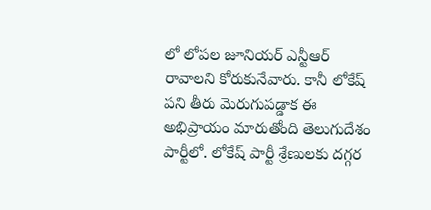లో లోపల జూనియర్ ఎన్టీఆర్ రావాలని కోరుకునేవారు. కానీ లోకేష్ పని తీరు మెరుగుపడ్డాక ఈ అభిప్రాయం మారుతోంది తెలుగుదేశం పార్టీలో. లోకేష్ పార్టీ శ్రేణులకు దగ్గర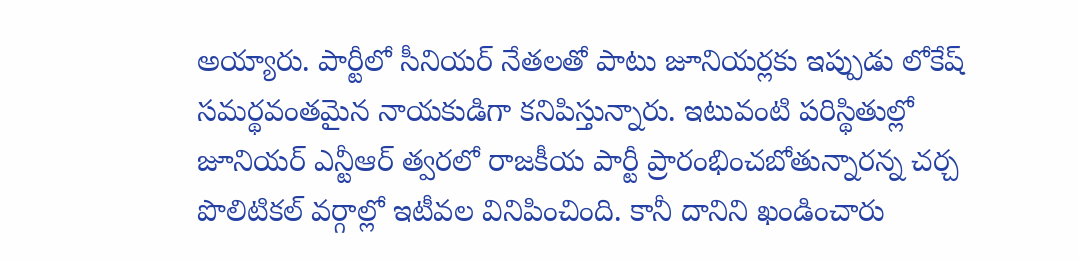అయ్యారు. పార్టీలో సీనియర్ నేతలతో పాటు జూనియర్లకు ఇప్పుడు లోకేష్ సమర్థవంతమైన నాయకుడిగా కనిపిస్తున్నారు. ఇటువంటి పరిస్థితుల్లో జూనియర్ ఎన్టీఆర్ త్వరలో రాజకీయ పార్టీ ప్రారంభించబోతున్నారన్న చర్చ పొలిటికల్ వర్గాల్లో ఇటీవల వినిపించింది. కానీ దానిని ఖండించారు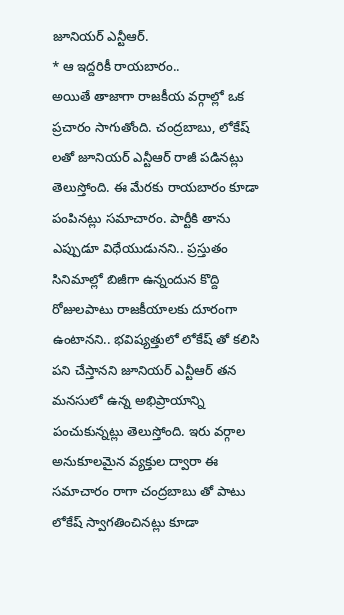జూనియర్ ఎన్టీఆర్.
* ఆ ఇద్దరికీ రాయబారం..
అయితే తాజాగా రాజకీయ వర్గాల్లో ఒక ప్రచారం సాగుతోంది. చంద్రబాబు, లోకేష్ లతో జూనియర్ ఎన్టీఆర్ రాజీ పడినట్లు తెలుస్తోంది. ఈ మేరకు రాయబారం కూడా పంపినట్లు సమాచారం. పార్టీకి తాను ఎప్పుడూ విధేయుడునని.. ప్రస్తుతం సినిమాల్లో బిజీగా ఉన్నందున కొద్ది రోజులపాటు రాజకీయాలకు దూరంగా ఉంటానని.. భవిష్యత్తులో లోకేష్ తో కలిసి పని చేస్తానని జూనియర్ ఎన్టీఆర్ తన మనసులో ఉన్న అభిప్రాయాన్ని పంచుకున్నట్లు తెలుస్తోంది. ఇరు వర్గాల అనుకూలమైన వ్యక్తుల ద్వారా ఈ సమాచారం రాగా చంద్రబాబు తో పాటు లోకేష్ స్వాగతించినట్లు కూడా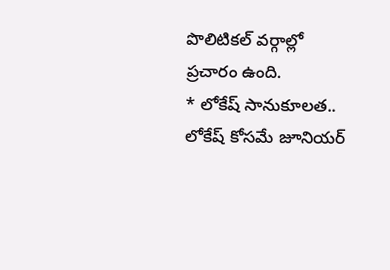పొలిటికల్ వర్గాల్లో ప్రచారం ఉంది.
* లోకేష్ సానుకూలత..
లోకేష్ కోసమే జూనియర్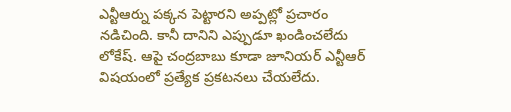ఎన్టీఆర్ను పక్కన పెట్టారని అప్పట్లో ప్రచారం నడిచింది. కానీ దానిని ఎప్పుడూ ఖండించలేదు లోకేష్. ఆపై చంద్రబాబు కూడా జూనియర్ ఎన్టీఆర్ విషయంలో ప్రత్యేక ప్రకటనలు చేయలేదు.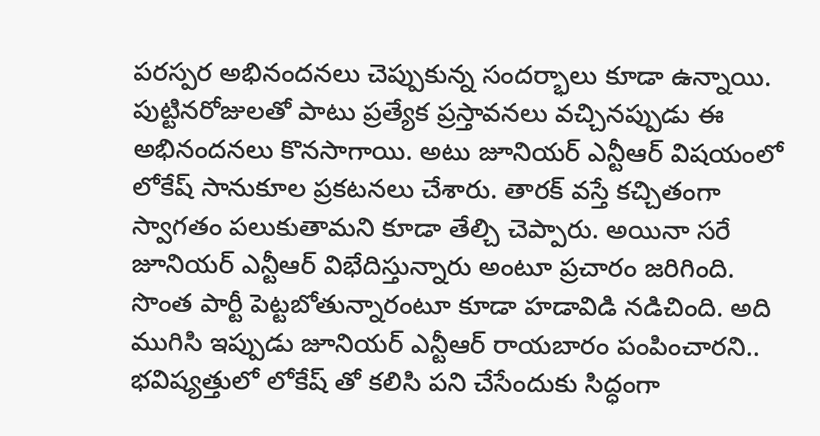పరస్పర అభినందనలు చెప్పుకున్న సందర్భాలు కూడా ఉన్నాయి. పుట్టినరోజులతో పాటు ప్రత్యేక ప్రస్తావనలు వచ్చినప్పుడు ఈ అభినందనలు కొనసాగాయి. అటు జూనియర్ ఎన్టీఆర్ విషయంలో లోకేష్ సానుకూల ప్రకటనలు చేశారు. తారక్ వస్తే కచ్చితంగా స్వాగతం పలుకుతామని కూడా తేల్చి చెప్పారు. అయినా సరే జూనియర్ ఎన్టీఆర్ విభేదిస్తున్నారు అంటూ ప్రచారం జరిగింది. సొంత పార్టీ పెట్టబోతున్నారంటూ కూడా హడావిడి నడిచింది. అది ముగిసి ఇప్పుడు జూనియర్ ఎన్టీఆర్ రాయబారం పంపించారని.. భవిష్యత్తులో లోకేష్ తో కలిసి పని చేసేందుకు సిద్ధంగా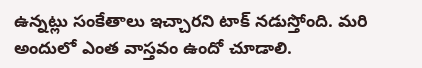ఉన్నట్లు సంకేతాలు ఇచ్చారని టాక్ నడుస్తోంది. మరి అందులో ఎంత వాస్తవం ఉందో చూడాలి.